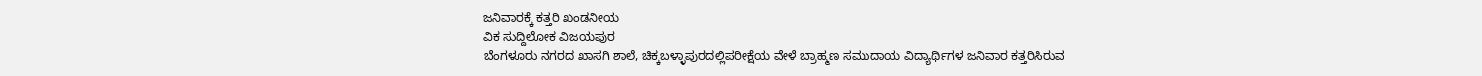ಜನಿವಾರಕ್ಕೆ ಕತ್ತರಿ ಖಂಡನೀಯ
ವಿಕ ಸುದ್ದಿಲೋಕ ವಿಜಯಪುರ
ಬೆಂಗಳೂರು ನಗರದ ಖಾಸಗಿ ಶಾಲೆ, ಚಿಕ್ಕಬಳ್ಳಾಪುರದಲ್ಲಿಪರೀಕ್ಷೆಯ ವೇಳೆ ಬ್ರಾಹ್ಮಣ ಸಮುದಾಯ ವಿದ್ಯಾರ್ಥಿಗಳ ಜನಿವಾರ ಕತ್ತರಿಸಿರುವ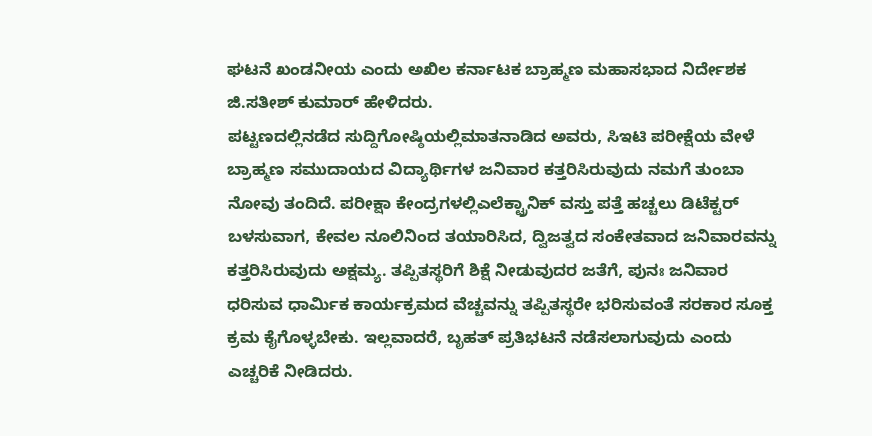ಘಟನೆ ಖಂಡನೀಯ ಎಂದು ಅಖಿಲ ಕರ್ನಾಟಕ ಬ್ರಾಹ್ಮಣ ಮಹಾಸಭಾದ ನಿರ್ದೇಶಕ ಜಿ.ಸತೀಶ್ ಕುಮಾರ್ ಹೇಳಿದರು.
ಪಟ್ಟಣದಲ್ಲಿನಡೆದ ಸುದ್ದಿಗೋಷ್ಠಿಯಲ್ಲಿಮಾತನಾಡಿದ ಅವರು, ಸಿಇಟಿ ಪರೀಕ್ಷೆಯ ವೇಳೆ ಬ್ರಾಹ್ಮಣ ಸಮುದಾಯದ ವಿದ್ಯಾರ್ಥಿಗಳ ಜನಿವಾರ ಕತ್ತರಿಸಿರುವುದು ನಮಗೆ ತುಂಬಾ ನೋವು ತಂದಿದೆ. ಪರೀಕ್ಷಾ ಕೇಂದ್ರಗಳಲ್ಲಿಎಲೆಕ್ಟ್ರಾನಿಕ್ ವಸ್ತು ಪತ್ತೆ ಹಚ್ಚಲು ಡಿಟೆಕ್ಟರ್ ಬಳಸುವಾಗ, ಕೇವಲ ನೂಲಿನಿಂದ ತಯಾರಿಸಿದ, ದ್ವಿಜತ್ವದ ಸಂಕೇತವಾದ ಜನಿವಾರವನ್ನು ಕತ್ತರಿಸಿರುವುದು ಅಕ್ಷಮ್ಯ. ತಪ್ಪಿತಸ್ಥರಿಗೆ ಶಿಕ್ಷೆ ನೀಡುವುದರ ಜತೆಗೆ, ಪುನಃ ಜನಿವಾರ ಧರಿಸುವ ಧಾರ್ಮಿಕ ಕಾರ್ಯಕ್ರಮದ ವೆಚ್ಚವನ್ನು ತಪ್ಪಿತಸ್ಥರೇ ಭರಿಸುವಂತೆ ಸರಕಾರ ಸೂಕ್ತ ಕ್ರಮ ಕೈಗೊಳ್ಳಬೇಕು. ಇಲ್ಲವಾದರೆ, ಬೃಹತ್ ಪ್ರತಿಭಟನೆ ನಡೆಸಲಾಗುವುದು ಎಂದು ಎಚ್ಚರಿಕೆ ನೀಡಿದರು.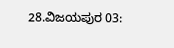28.ವಿಜಯಪುರ 03: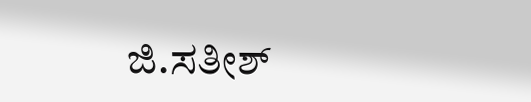ಜಿ.ಸತೀಶ್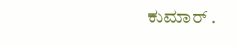ಕುಮಾರ್ .